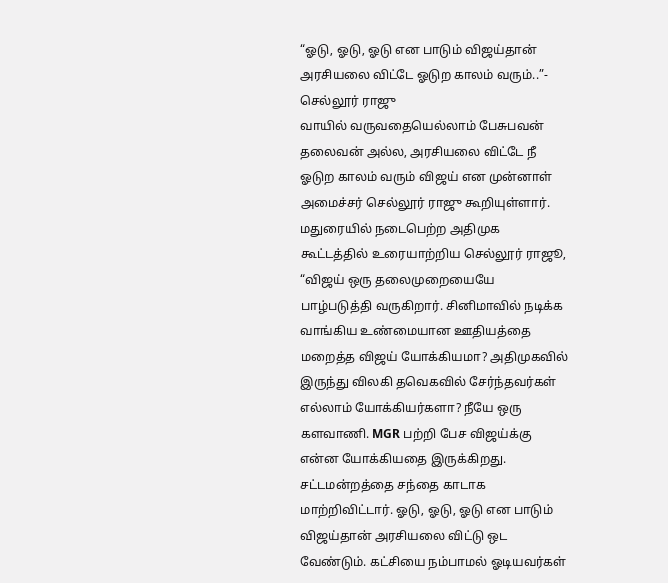“ஓடு, ஓடு, ஓடு என பாடும் விஜய்தான் அரசியலை விட்டே ஓடுற காலம் வரும்..”- செல்லூர் ராஜு
வாயில் வருவதையெல்லாம் பேசுபவன் தலைவன் அல்ல, அரசியலை விட்டே நீ ஓடுற காலம் வரும் விஜய் என முன்னாள் அமைச்சர் செல்லூர் ராஜு கூறியுள்ளார்.
மதுரையில் நடைபெற்ற அதிமுக கூட்டத்தில் உரையாற்றிய செல்லூர் ராஜூ, “விஜய் ஒரு தலைமுறையையே பாழ்படுத்தி வருகிறார். சினிமாவில் நடிக்க வாங்கிய உண்மையான ஊதியத்தை மறைத்த விஜய் யோக்கியமா? அதிமுகவில் இருந்து விலகி தவெகவில் சேர்ந்தவர்கள் எல்லாம் யோக்கியர்களா? நீயே ஒரு களவாணி. MGR பற்றி பேச விஜய்க்கு என்ன யோக்கியதை இருக்கிறது. சட்டமன்றத்தை சந்தை காடாக மாற்றிவிட்டார். ஓடு, ஓடு, ஓடு என பாடும் விஜய்தான் அரசியலை விட்டு ஒட வேண்டும். கட்சியை நம்பாமல் ஓடியவர்கள்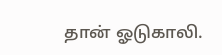தான் ஓடுகாலி.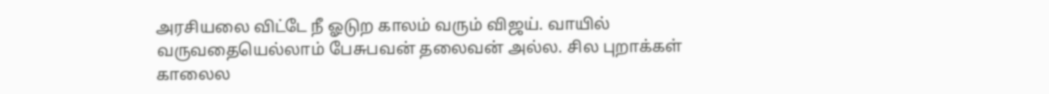அரசியலை விட்டே நீ ஓடுற காலம் வரும் விஜய். வாயில் வருவதையெல்லாம் பேசுபவன் தலைவன் அல்ல. சில புறாக்கள் காலைல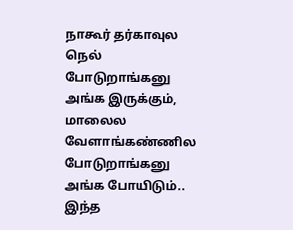நாகூர் தர்காவுல நெல் போடுறாங்கனு அங்க இருக்கும், மாலைல வேளாங்கண்ணில போடுறாங்கனு அங்க போயிடும்.. இந்த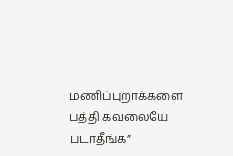மணிப்புறாக்களை பத்தி கவலையே படாதீங்க”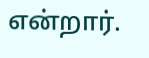என்றார்.